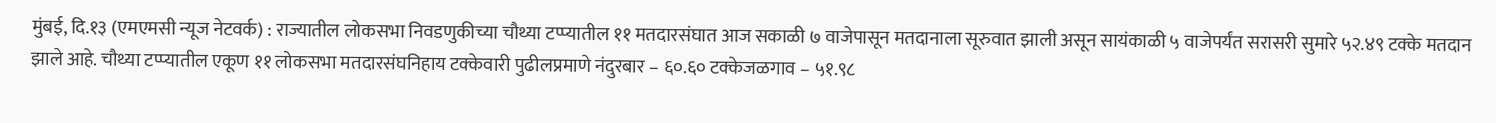मुंबई, दि.१३ (एमएमसी न्यूज नेटवर्क) : राज्यातील लोकसभा निवडणुकीच्या चौथ्या टप्प्यातील ११ मतदारसंघात आज सकाळी ७ वाजेपासून मतदानाला सूरुवात झाली असून सायंकाळी ५ वाजेपर्यंत सरासरी सुमारे ५२.४९ टक्के मतदान झाले आहे. चौथ्या टप्प्यातील एकूण ११ लोकसभा मतदारसंघनिहाय टक्केवारी पुढीलप्रमाणे नंदुरबार – ६०.६० टक्केजळगाव – ५१.९८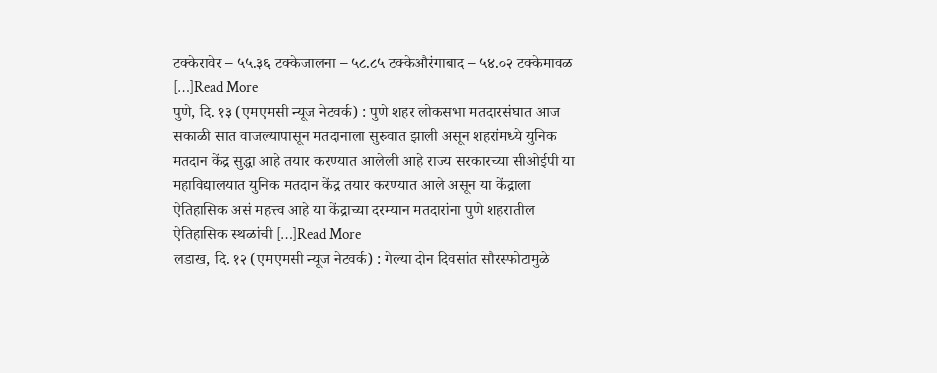टक्केरावेर – ५५.३६ टक्केजालना – ५८.८५ टक्केऔरंगाबाद – ५४.०२ टक्केमावळ […]Read More
पुणे, दि. १३ (एमएमसी न्यूज नेटवर्क) : पुणे शहर लोकसभा मतदारसंघात आज सकाळी सात वाजल्यापासून मतदानाला सुरुवात झाली असून शहरांमध्ये युनिक मतदान केंद्र सुद्धा आहे तयार करण्यात आलेली आहे राज्य सरकारच्या सीओईपी या महाविद्यालयात युनिक मतदान केंद्र तयार करण्यात आले असून या केंद्राला ऐतिहासिक असं महत्त्व आहे या केंद्राच्या दरम्यान मतदारांना पुणे शहरातील ऐतिहासिक स्थळांची […]Read More
लडाख, दि. १२ (एमएमसी न्यूज नेटवर्क) : गेल्या दोन दिवसांत सौरस्फोटामुळे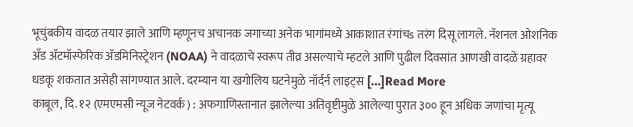भूचुंबकीय वादळ तयार झाले आणि म्हणूनच अचानक जगाच्या अनेक भागांमध्ये आकाशात रंगांचs तरंग दिसू लागले. नॅशनल ओशनिक अँड ॲटमॉस्फेरिक ॲडमिनिस्ट्रेशन (NOAA) ने वादळाचे स्वरूप तीव्र असल्याचे म्हटले आणि पुढील दिवसांत आणखी वादळे ग्रहावर धडकू शकतात असेही सांगण्यात आले. दरम्यान या खगोलिय घटनेमुळे नॉर्दर्न लाइट्स […]Read More
काबूल, दि. १२ (एमएमसी न्यूज नेटवर्क) : अफगाणिस्तानात झालेल्या अतिवृष्टीमुळे आलेल्या पुरात ३०० हून अधिक जणांचा मृत्यू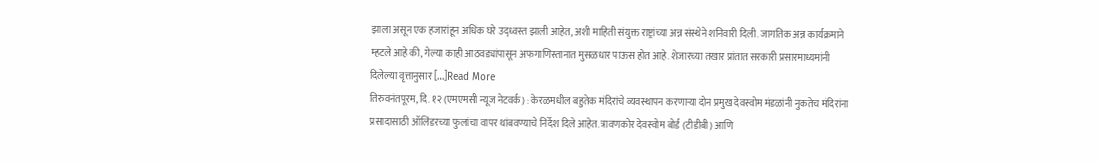झाला असून एक हजारांहून अधिक घरे उद्ध्वस्त झाली आहेत, अशी माहिती संयुक्त राष्ट्रांच्या अन्न संस्थेने शनिवारी दिली. जागतिक अन्न कार्यक्रमाने म्हटले आहे की, गेल्या काही आठवड्यांपासून अफगाणिस्तानात मुसळधार पाऊस होत आहे. शेजारच्या तखार प्रांतात सरकारी प्रसारमाध्यमांनी दिलेल्या वृत्तानुसार […]Read More
तिरुवनंतपूरम, दि. १२ (एमएमसी न्यूज नेटवर्क) : केरळमधील बहुतेक मंदिरांचे व्यवस्थापन करणाऱ्या दोन प्रमुख देवस्वोम मंडळांनी नुकतेच मंदिरांना प्रसादासाठी ऑलिंडरच्या फुलांचा वापर थांबवण्याचे निर्देश दिले आहेत. त्रावणकोर देवस्वोम बोर्ड (टीडीबी) आणि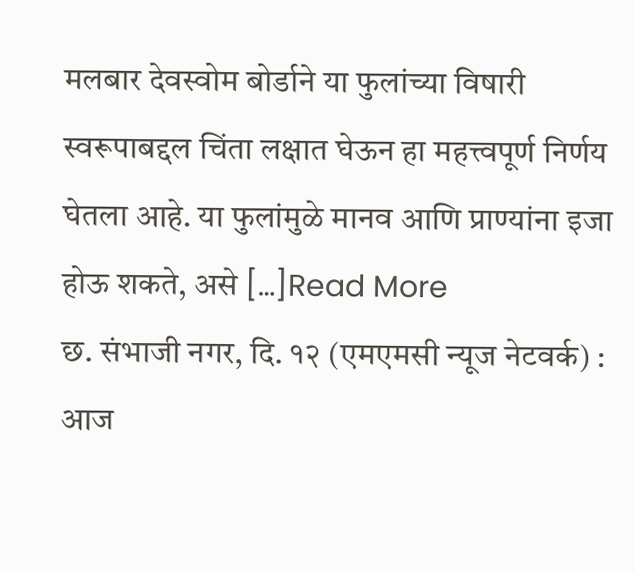मलबार देवस्वोम बोर्डाने या फुलांच्या विषारी स्वरूपाबद्दल चिंता लक्षात घेऊन हा महत्त्वपूर्ण निर्णय घेतला आहे. या फुलांमुळे मानव आणि प्राण्यांना इजा होऊ शकते, असे […]Read More
छ. संभाजी नगर, दि. १२ (एमएमसी न्यूज नेटवर्क) : आज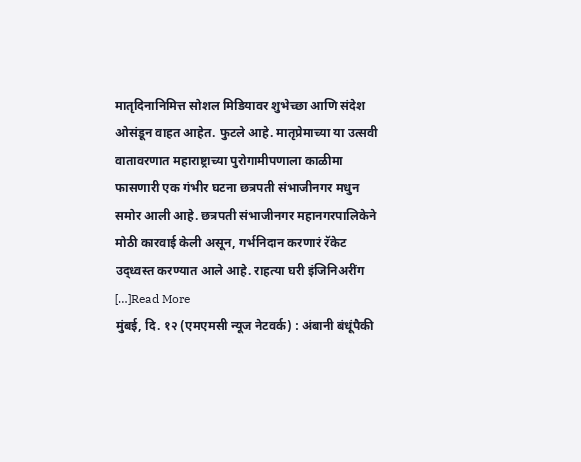मातृदिनानिमित्त सोशल मिडियावर शुभेच्छा आणि संदेश ओसंडून वाहत आहेत. फुटले आहे. मातृप्रेमाच्या या उत्सवी वातावरणात महाराष्ट्राच्या पुरोगामीपणाला काळीमा फासणारी एक गंभीर घटना छत्रपती संभाजीनगर मधुन समोर आली आहे. छत्रपती संभाजीनगर महानगरपालिकेने मोठी कारवाई केली असून, गर्भनिदान करणारं रॅकेट उद्ध्वस्त करण्यात आले आहे. राहत्या घरी इंजिनिअरींग […]Read More
मुंबई, दि. १२ (एमएमसी न्यूज नेटवर्क) : अंबानी बंधूंपैकी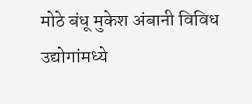मोठे बंधू मुकेश अंबानी विविध उद्योगांमध्ये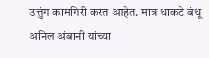उत्तुंग कामगिरी करत आहेत. मात्र धाकटे बंधू अनिल अंबानी यांच्या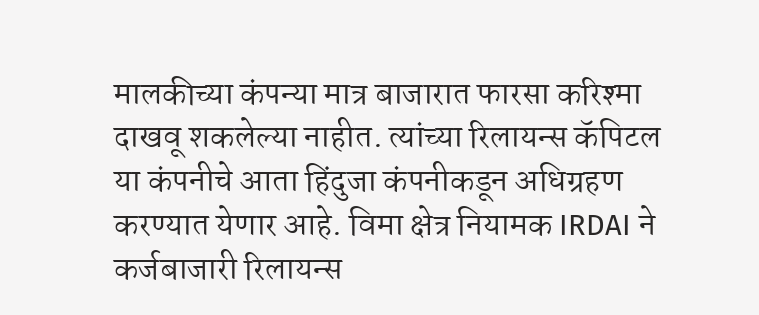मालकीच्या कंपन्या मात्र बाजारात फारसा करिश्मा दाखवू शकलेल्या नाहीत. त्यांच्या रिलायन्स कॅपिटल या कंपनीचे आता हिंदुजा कंपनीकडून अधिग्रहण करण्यात येणार आहे. विमा क्षेत्र नियामक IRDAI ने कर्जबाजारी रिलायन्स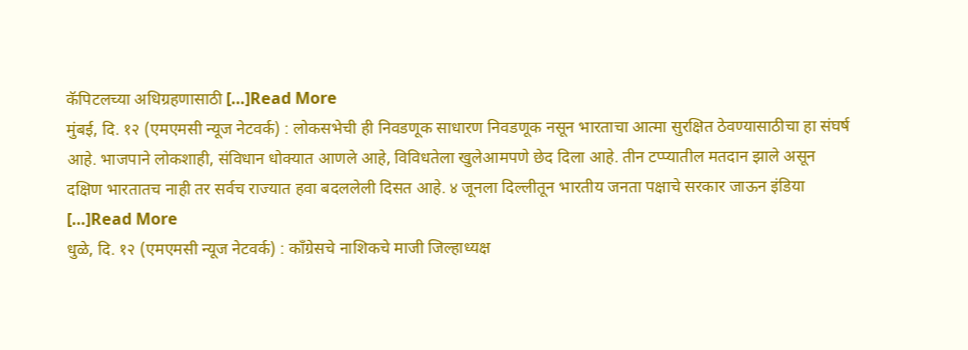कॅपिटलच्या अधिग्रहणासाठी […]Read More
मुंबई, दि. १२ (एमएमसी न्यूज नेटवर्क) : लोकसभेची ही निवडणूक साधारण निवडणूक नसून भारताचा आत्मा सुरक्षित ठेवण्यासाठीचा हा संघर्ष आहे. भाजपाने लोकशाही, संविधान धोक्यात आणले आहे, विविधतेला खुलेआमपणे छेद दिला आहे. तीन टप्प्यातील मतदान झाले असून दक्षिण भारतातच नाही तर सर्वच राज्यात हवा बदललेली दिसत आहे. ४ जूनला दिल्लीतून भारतीय जनता पक्षाचे सरकार जाऊन इंडिया […]Read More
धुळे, दि. १२ (एमएमसी न्यूज नेटवर्क) : काँग्रेसचे नाशिकचे माजी जिल्हाध्यक्ष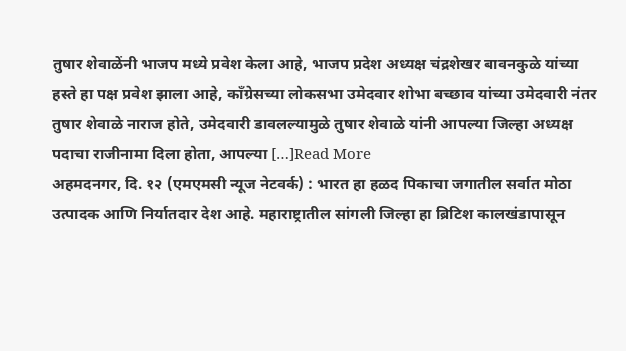तुषार शेवाळेंनी भाजप मध्ये प्रवेश केला आहे, भाजप प्रदेश अध्यक्ष चंद्रशेखर बावनकुळे यांच्या हस्ते हा पक्ष प्रवेश झाला आहे, काँग्रेसच्या लोकसभा उमेदवार शोभा बच्छाव यांच्या उमेदवारी नंतर तुषार शेवाळे नाराज होते, उमेदवारी डावलल्यामुळे तुषार शेवाळे यांनी आपल्या जिल्हा अध्यक्ष पदाचा राजीनामा दिला होता, आपल्या […]Read More
अहमदनगर, दि. १२ (एमएमसी न्यूज नेटवर्क) : भारत हा हळद पिकाचा जगातील सर्वात मोठा उत्पादक आणि निर्यातदार देश आहे. महाराष्ट्रातील सांगली जिल्हा हा ब्रिटिश कालखंडापासून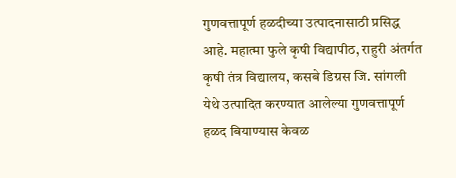गुणवत्तापूर्ण हळदीच्या उत्पादनासाठी प्रसिद्ध आहे. महात्मा फुले कृषी विद्यापीठ, राहुरी अंतर्गत कृषी तंत्र विद्यालय, कसबे डिग्रस जि. सांगली येथे उत्पादित करण्यात आलेल्या गुणवत्तापूर्ण हळद बियाण्यास केवळ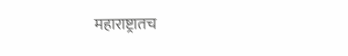महाराष्ट्रातच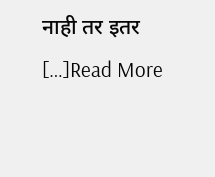नाही तर इतर […]Read More